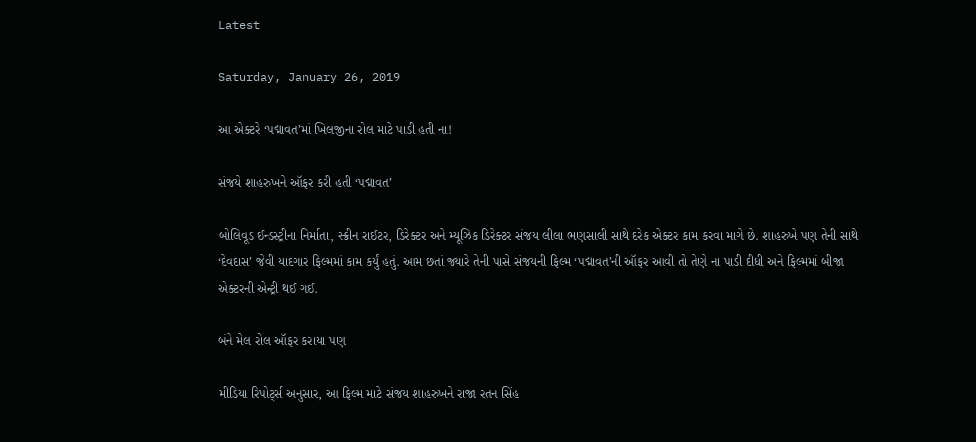Latest

Saturday, January 26, 2019

આ એક્ટરે ‘પદ્માવત’માં ખિલજીના રોલ માટે પાડી હતી ના!

સંજયે શાહરુખને ઑફર કરી હતી ‘પદ્માવત’

બોલિવૂડ ઈન્ડસ્ટ્રીના નિર્માતા, સ્ક્રીન રાઈટર, ડિરેક્ટર અને મ્યૂઝિક ડિરેક્ટર સંજય લીલા ભણસાલી સાથે દરેક એક્ટર કામ કરવા માગે છે. શાહરુખે પણ તેની સાથે ‘દેવદાસ’ જેવી યાદગાર ફિલ્મમાં કામ કર્યું હતું. આમ છતાં જ્યારે તેની પાસે સંજયની ફિલ્મ ‘પદ્માવત’ની ઑફર આવી તો તેણે ના પાડી દીધી અને ફિલ્મમાં બીજા એક્ટરની એન્ટ્રી થઈ ગઈ.

બંને મેલ રોલ ઑફર કરાયા પણ

મીડિયા રિપોર્ટ્સ અનુસાર, આ ફિલ્મ માટે સંજય શાહરુખને રાજા રતન સિંહ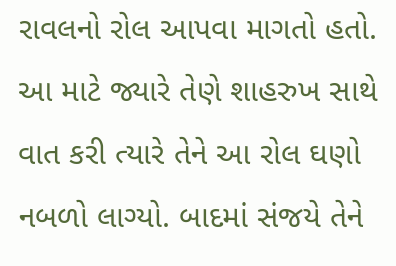રાવલનો રોલ આપવા માગતો હતો. આ માટે જ્યારે તેણે શાહરુખ સાથે વાત કરી ત્યારે તેને આ રોલ ઘણો નબળો લાગ્યો. બાદમાં સંજયે તેને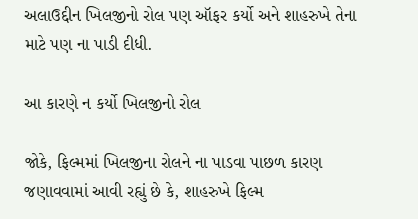અલાઉદ્દીન ખિલજીનો રોલ પણ ઑફર કર્યો અને શાહરુખે તેના માટે પણ ના પાડી દીધી.

આ કારણે ન કર્યો ખિલજીનો રોલ

જોકે, ફિલ્મમાં ખિલજીના રોલને ના પાડવા પાછળ કારણ જણાવવામાં આવી રહ્યું છે કે, શાહરુખે ફિલ્મ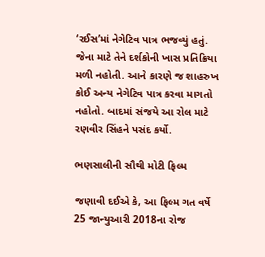‘રઈસ’માં નેગેટિવ પાત્ર ભજવ્યું હતું. જેના માટે તેને દર્શકોની ખાસ પ્રતિક્રિયા મળી નહોતી. આને કારણે જ શાહરુખ કોઈ અન્ય નેગેટિવ પાત્ર કરવા માગતો નહોતો. બાદમાં સંજયે આ રોલ માટે રણવીર સિંહને પસંદ કર્યો.

ભણસાલીની સૌથી મોટી ફિલ્મ

જણાવી દઈએ કે, આ ફિલ્મ ગત વર્ષે 25 જાન્યુઆરી 2018ના રોજ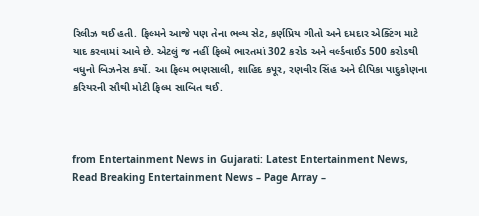રિલીઝ થઈ હતી. ફિલ્મને આજે પણ તેના ભવ્ય સેટ, કર્ણપ્રિય ગીતો અને દમદાર એક્ટિંગ માટે યાદ કરવામાં આવે છે. એટલું જ નહીં ફિલ્મે ભારતમાં 302 કરોડ અને વર્લ્ડવાઈડ 500 કરોડથી વધુનો બિઝનેસ કર્યો. આ ફિલ્મ ભણસાલી, શાહિદ કપૂર, રણવીર સિંહ અને દીપિકા પાદુકોણના કરિયરની સૌથી મોટી ફિલ્મ સાબિત થઈ.



from Entertainment News in Gujarati: Latest Entertainment News, Read Breaking Entertainment News – Page Array –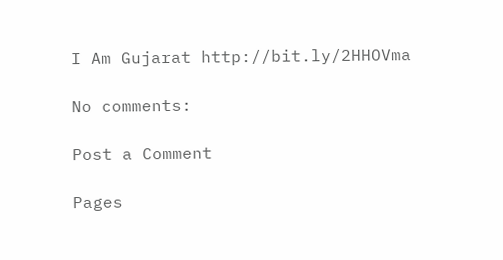I Am Gujarat http://bit.ly/2HHOVma

No comments:

Post a Comment

Pages